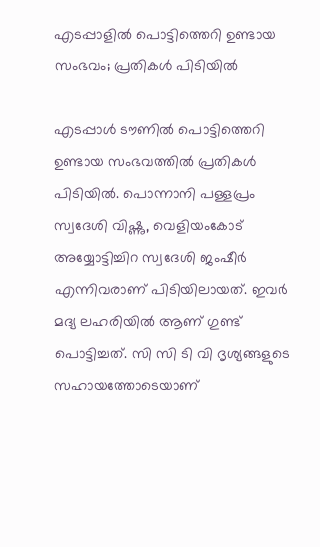എടപ്പാളില്‍ പൊട്ടിത്തെറി ഉണ്ടായ സംഭവം; പ്രതികള്‍ പിടിയില്‍

എടപ്പാള്‍ ടൗണില്‍ പൊട്ടിത്തെറി ഉണ്ടായ സംഭവത്തില്‍ പ്രതികള്‍ പിടിയില്‍. പൊന്നാനി പള്ളപ്രം സ്വദേശി വിഷ്ണു, വെളിയംകോട് അയ്യോട്ടിച്ചിറ സ്വദേശി ജംഷീര്‍ എന്നിവരാണ് പിടിയിലായത്. ഇവര്‍ മദ്യ ലഹരിയില്‍ ആണ് ഗുണ്ട് പൊട്ടിച്ചത്. സി സി ടി വി ദൃശ്യങ്ങളുടെ സഹായത്തോടെയാണ്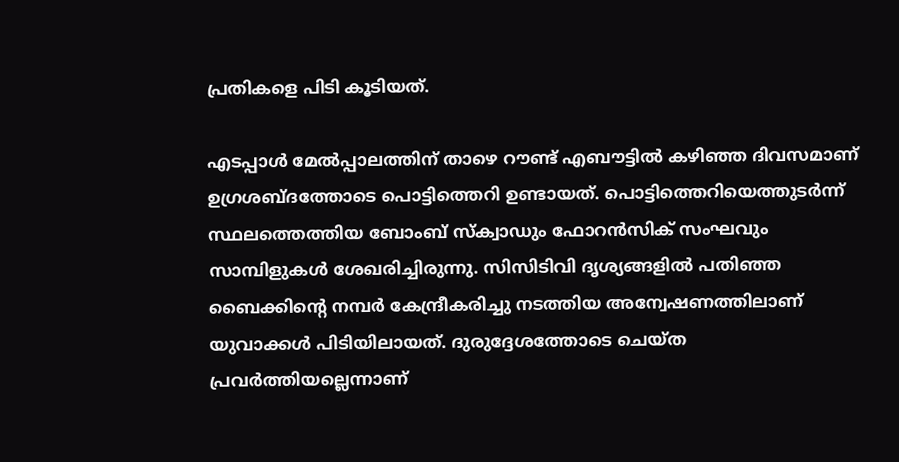പ്രതികളെ പിടി കൂടിയത്.

എടപ്പാള്‍ മേല്‍പ്പാലത്തിന് താഴെ റൗണ്ട് എബൗട്ടില്‍ കഴിഞ്ഞ ദിവസമാണ് ഉഗ്രശബ്ദത്തോടെ പൊട്ടിത്തെറി ഉണ്ടായത്. പൊട്ടിത്തെറിയെത്തുടര്‍ന്ന് സ്ഥലത്തെത്തിയ ബോംബ് സ്‌ക്വാഡും ഫോറന്‍സിക് സംഘവും സാമ്പിളുകള്‍ ശേഖരിച്ചിരുന്നു. സിസിടിവി ദൃശ്യങ്ങളില്‍ പതിഞ്ഞ ബൈക്കിന്റെ നമ്പര്‍ കേന്ദ്രീകരിച്ചു നടത്തിയ അന്വേഷണത്തിലാണ് യുവാക്കള്‍ പിടിയിലായത്. ദുരുദ്ദേശത്തോടെ ചെയ്ത പ്രവര്‍ത്തിയല്ലെന്നാണ്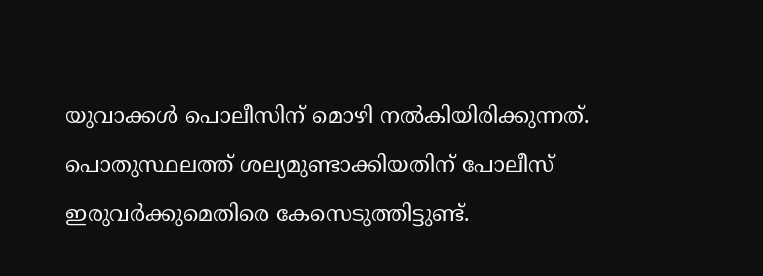യുവാക്കള്‍ പൊലീസിന് മൊഴി നല്‍കിയിരിക്കുന്നത്. പൊതുസ്ഥലത്ത് ശല്യമുണ്ടാക്കിയതിന് പോലീസ് ഇരുവര്‍ക്കുമെതിരെ കേസെടുത്തിട്ടുണ്ട്.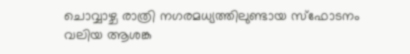ചൊവ്വാഴ്ച രാത്രി നഗരമധ്യത്തിലുണ്ടായ സ്‌ഫോടനം വലിയ ആശങ്ക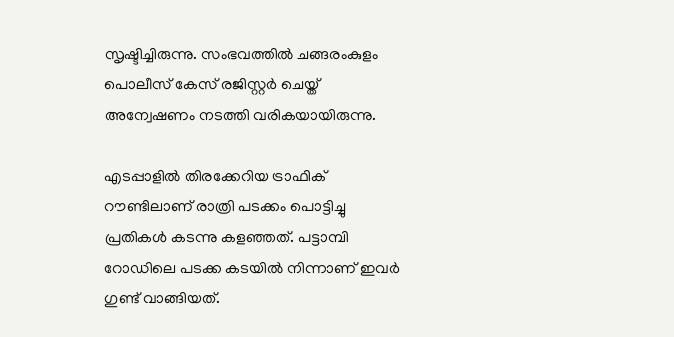സൃഷ്ടിച്ചിരുന്നു. സംഭവത്തില്‍ ചങ്ങരംകുളം പൊലീസ് കേസ് രജിസ്റ്റര്‍ ചെയ്ത് അന്വേഷണം നടത്തി വരികയായിരുന്നു.

എടപ്പാളില്‍ തിരക്കേറിയ ട്രാഫിക് റൗണ്ടിലാണ് രാത്രി പടക്കം പൊട്ടിച്ചു പ്രതികള്‍ കടന്നു കളഞ്ഞത്. പട്ടാമ്പി റോഡിലെ പടക്ക കടയില്‍ നിന്നാണ് ഇവര്‍ ഗുണ്ട് വാങ്ങിയത്.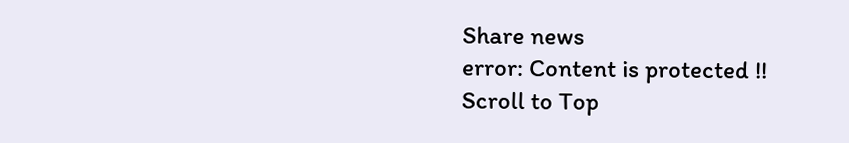Share news
error: Content is protected !!
Scroll to Top